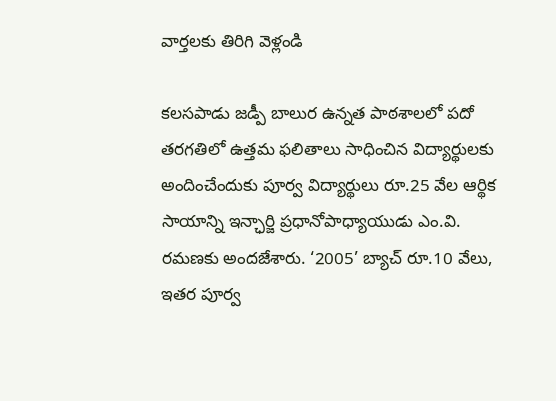వార్తలకు తిరిగి వెళ్లండి

కలసపాడు జడ్పీ బాలుర ఉన్నత పాఠశాలలో పదో తరగతిలో ఉత్తమ ఫలితాలు సాధించిన విద్యార్థులకు అందించేందుకు పూర్వ విద్యార్థులు రూ.25 వేల ఆర్థిక సాయాన్ని ఇన్ఛార్జి ప్రధానోపాధ్యాయుడు ఎం.వి. రమణకు అందజేశారు. ‘2005’ బ్యాచ్ రూ.10 వేలు, ఇతర పూర్వ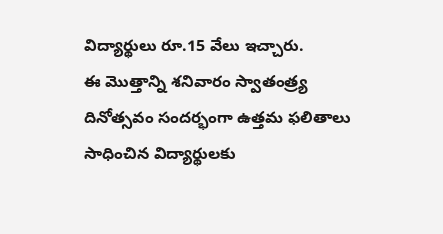విద్యార్థులు రూ.15 వేలు ఇచ్చారు.
ఈ మొత్తాన్ని శనివారం స్వాతంత్ర్య దినోత్సవం సందర్భంగా ఉత్తమ ఫలితాలు సాధించిన విద్యార్థులకు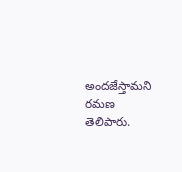అందజేస్తామని రమణ తెలిపారు.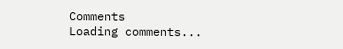Comments
Loading comments...